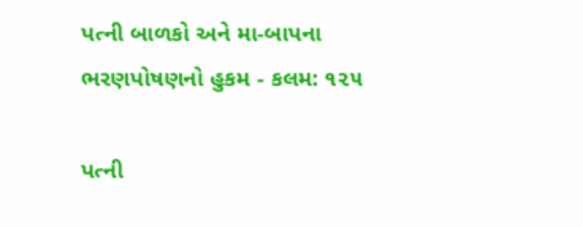પત્ની બાળકો અને મા-બાપના ભરણપોષણનો હુકમ - કલમ: ૧૨૫

પત્ની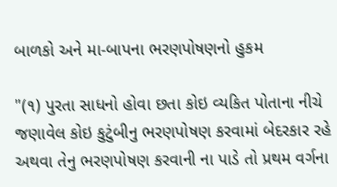બાળકો અને મા-બાપના ભરણપોષણનો હુકમ

"(૧) પુરતા સાધનો હોવા છતા કોઇ વ્યકિત પોતાના નીચે જણાવેલ કોઇ કુટુંબીનુ ભરણપોષણ કરવામાં બેદરકાર રહે અથવા તેનુ ભરણપોષણ કરવાની ના પાડે તો પ્રથમ વર્ગના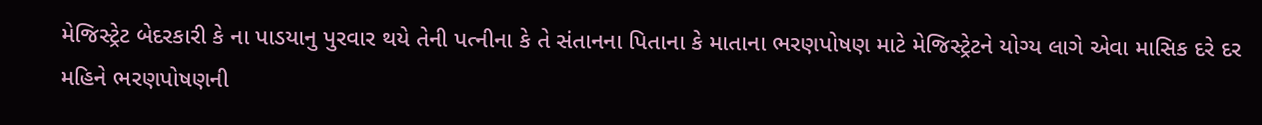મેજિસ્ટ્રેટ બેદરકારી કે ના પાડયાનુ પુરવાર થયે તેની પત્નીના કે તે સંતાનના પિતાના કે માતાના ભરણપોષણ માટે મેજિસ્ટ્રેટને યોગ્ય લાગે એવા માસિક દરે દર મહિને ભરણપોષણની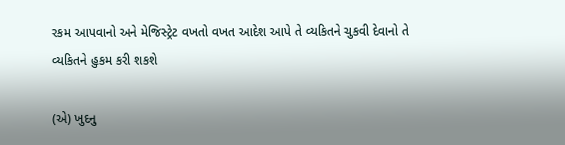રકમ આપવાનો અને મેજિસ્ટ્રેટ વખતો વખત આદેશ આપે તે વ્યકિતને ચુકવી દેવાનો તે વ્યકિતને હુકમ કરી શકશે

(એ) ખુદનુ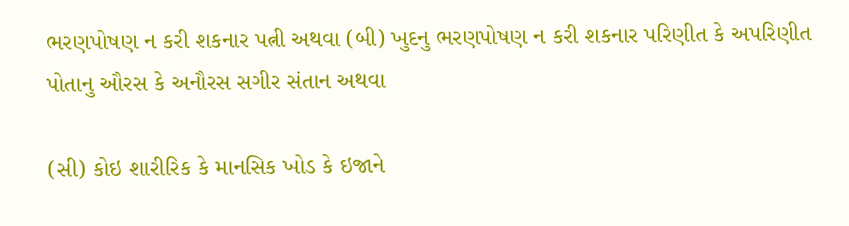ભરણપોષણ ન કરી શકનાર પત્ની અથવા (બી) ખુદનુ ભરણપોષણ ન કરી શકનાર પરિણીત કે અપરિણીત પોતાનુ ઔરસ કે અનૌરસ સગીર સંતાન અથવા

(સી) કોઇ શારીરિક કે માનસિક ખોડ કે ઇજાને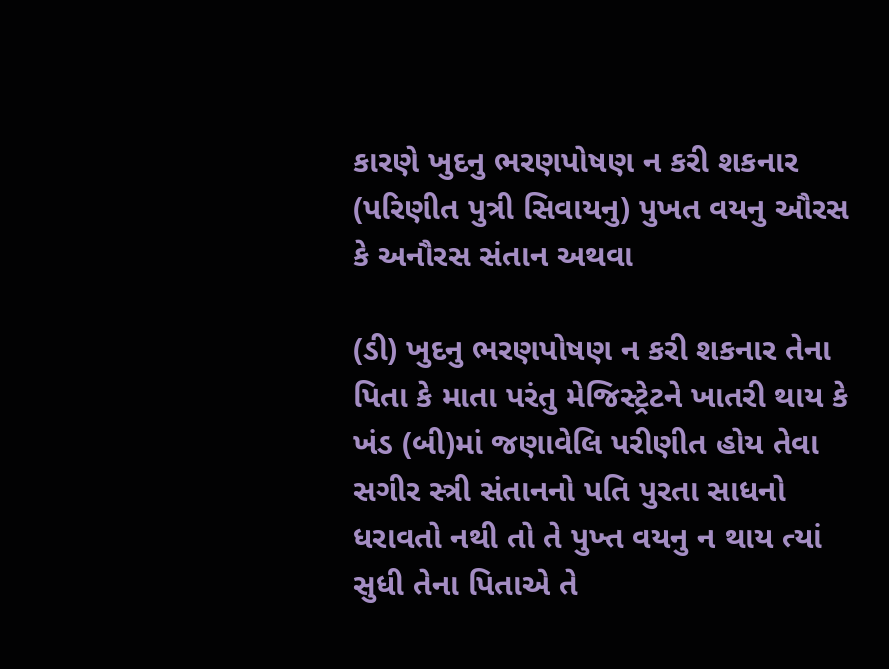કારણે ખુદનુ ભરણપોષણ ન કરી શકનાર (પરિણીત પુત્રી સિવાયનુ) પુખત વયનુ ઔરસ કે અનૌરસ સંતાન અથવા

(ડી) ખુદનુ ભરણપોષણ ન કરી શકનાર તેના પિતા કે માતા પરંતુ મેજિસ્ટ્રેટને ખાતરી થાય કે ખંડ (બી)માં જણાવેલિ પરીણીત હોય તેવા સગીર સ્ત્રી સંતાનનો પતિ પુરતા સાધનો ધરાવતો નથી તો તે પુખ્ત વયનુ ન થાય ત્યાં સુધી તેના પિતાએ તે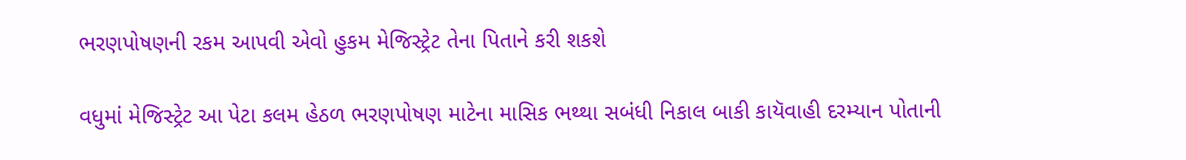ભરણપોષણની રકમ આપવી એવો હુકમ મેજિસ્ટ્રેટ તેના પિતાને કરી શકશે

વધુમાં મેજિસ્ટ્રેટ આ પેટા કલમ હેઠળ ભરણપોષણ માટેના માસિક ભથ્થા સબંધી નિકાલ બાકી કાયૅવાહી દરમ્યાન પોતાની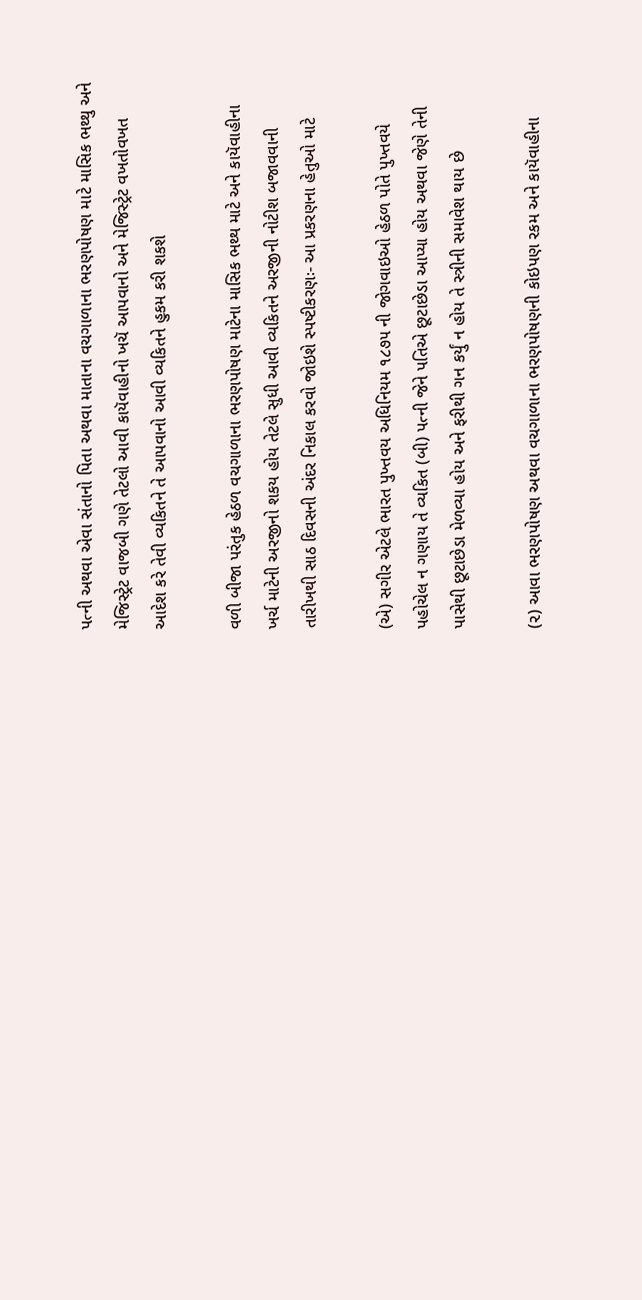પત્ની અથવા એવા સંતાનો પિતા અથવા માતાના વચગાળાના ભરણપોષણ માટે માસિક ભથ્થુ અને મેજિસ્ટ્રેટ વાજબી ગણે તેટલો આવી કાયૅવાહીનો ખચૅ આપવાનો અને મેજિસ્ટ્રેટ વખતોવખત આદેશ કરે તેવી વ્યકિતને તે આપવાનો આવી વ્યકિતને હુકમ કરી શકશે

વળી બીજા પરંતુક હેઠળ વચગાળાના ભરણપોષણ માટેના માસિક ભથ્થ માટે અને કાયૅવાહીના ખર્ચ માટેની અરજીનો શકય હોય તેટલે સુધી આવી વ્યકિતને અરજીની નોટીશ બજાવવાની તારીખથી સાઠ દિવસની અંદર નિકાલ કરવો જોઇશે સ્પષ્ટીકરણઃ- આ પ્રકરણના હેતુઓ માટે

(એ) સગીર એટલે ભારત પુખ્તવય અધિનિયમ ૧૮૭૫ ની જોગવાઇઓ હેઠળ પોતે પુખ્તવયે પહોચેલ ન ગણાય તે વ્યકિત (બી) પત્ની જેને પતિએ છૂટાછેડા આપ્યા હોય અથવા જેણે તેની પાસેથી છૂટાછેડા મેળવ્યા હોય અને ફરીથી ગન કર્યું ન હોય તે સ્ત્રીની સમાવેશ થાય છે

(૨) આવા ભરણપોષણ અથવા વચગાળાના ભરણપોષણની કોઇપણ રકમ અને કાયૅવાહીના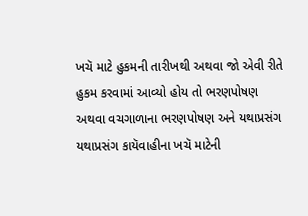ખચૅ માટે હુકમની તારીખથી અથવા જો એવી રીતે હુકમ કરવામાં આવ્યો હોય તો ભરણપોષણ અથવા વચગાળાના ભરણપોષણ અને યથાપ્રસંગ યથાપ્રસંગ કાયૅવાહીના ખચૅ માટેની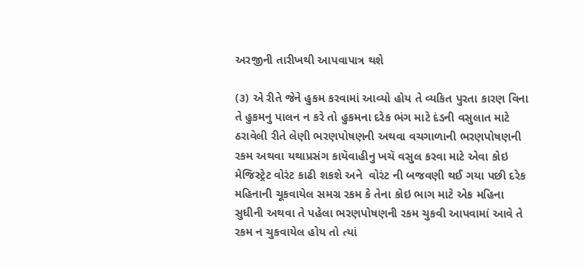અરજીની તારીખથી આપવાપાત્ર થશે

(૩) એ રીતે જેને હુકમ કરવામાં આવ્યો હોય તે વ્યકિત પુરતા કારણ વિના તે હુકમનુ પાલન ન કરે તો હુકમના દરેક ભંગ માટે દંડની વસુલાત માટે ઠરાવેલી રીતે લેણી ભરણપોષણની અથવા વચગાળાની ભરણપોષણની રકમ અથવા યથાપ્રસંગ કાયૅવાહીનુ ખચૅ વસુલ કરવા માટે એવા કોઇ મેજિસ્ટ્રેટ વોરંટ કાઢી શકશે અને  વોરંટ ની બજવણી થઈ ગયા પછી દરેક મહિનાની ચૂકવાયેલ સમગ્ર રકમ કે તેના કોઇ ભાગ માટે એક મહિના સુધીની અથવા તે પહેલા ભરણપોષણની રકમ ચુકવી આપવામાં આવે તે રકમ ન ચુકવાયેલ હોય તો ત્યાં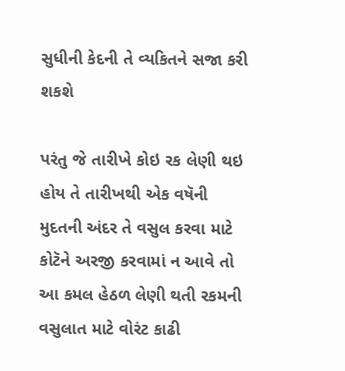સુધીની કેદની તે વ્યકિતને સજા કરી શકશે

પરંતુ જે તારીખે કોઇ રક લેણી થઇ હોય તે તારીખથી એક વષૅની મુદતની અંદર તે વસુલ કરવા માટે કોટૅને અરજી કરવામાં ન આવે તો આ કમલ હેઠળ લેણી થતી રકમની વસુલાત માટે વોરંટ કાઢી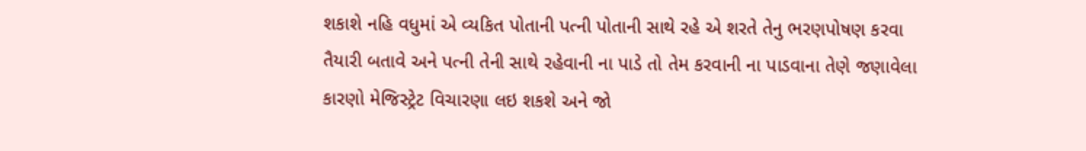શકાશે નહિ વધુમાં એ વ્યકિત પોતાની પત્ની પોતાની સાથે રહે એ શરતે તેનુ ભરણપોષણ કરવા તૈયારી બતાવે અને પત્ની તેની સાથે રહેવાની ના પાડે તો તેમ કરવાની ના પાડવાના તેણે જણાવેલા કારણો મેજિસ્ટ્રેટ વિચારણા લઇ શકશે અને જો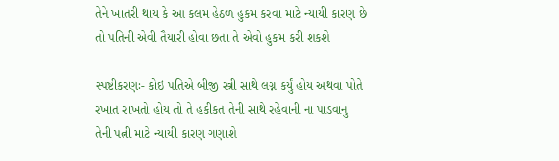તેને ખાતરી થાય કે આ કલમ હેઠળ હુકમ કરવા માટે ન્યાયી કારણ છે તો પતિની એવી તૈયારી હોવા છતા તે એવો હુકમ કરી શકશે

સ્પષ્ટીકરણઃ- કોઇ પતિએ બીજી સ્ત્રી સાથે લગ્ન કર્યું હોય અથવા પોતે રખાત રાખતો હોય તો તે હકીકત તેની સાથે રહેવાની ના પાડવાનુ તેની પત્ની માટે ન્યાયી કારણ ગણાશે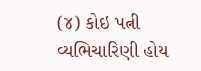(૪) કોઇ પત્ની વ્યભિચારિણી હોય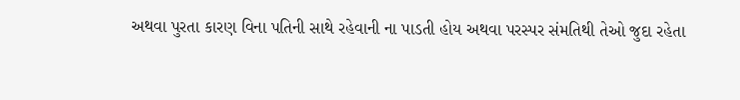અથવા પુરતા કારણ વિના પતિની સાથે રહેવાની ના પાડતી હોય અથવા પરસ્પર સંમતિથી તેઓ જુદા રહેતા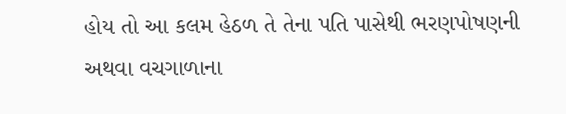હોય તો આ કલમ હેઠળ તે તેના પતિ પાસેથી ભરણપોષણની અથવા વચગાળાના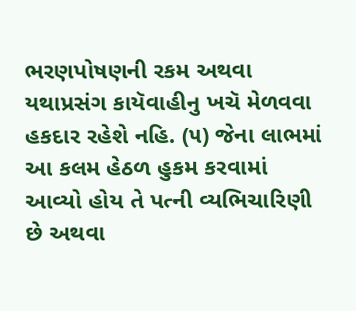ભરણપોષણની રકમ અથવા યથાપ્રસંગ કાયૅવાહીનુ ખચૅ મેળવવા હકદાર રહેશે નહિ. (૫) જેના લાભમાં આ કલમ હેઠળ હુકમ કરવામાં આવ્યો હોય તે પત્ની વ્યભિચારિણી છે અથવા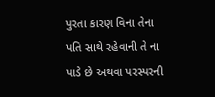પુરતા કારણ વિના તેના પતિ સાથે રહેવાની તે ના પાડે છે અથવા પરસ્પરની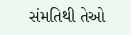સંમતિથી તેઓ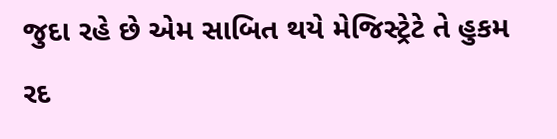જુદા રહે છે એમ સાબિત થયે મેજિસ્ટ્રેટે તે હુકમ રદ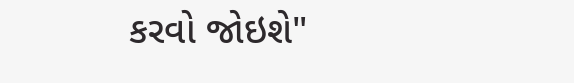કરવો જોઇશે"